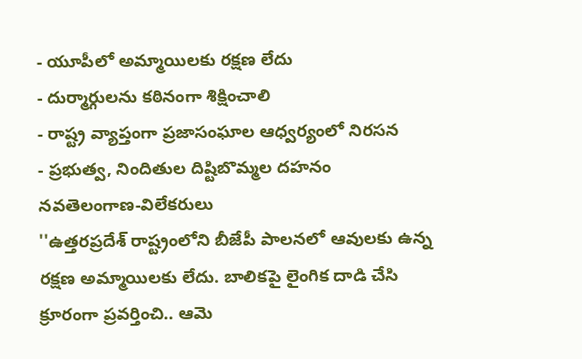- యూపీలో అమ్మాయిలకు రక్షణ లేదు
- దుర్మార్గులను కఠినంగా శిక్షించాలి
- రాష్ట్ర వ్యాప్తంగా ప్రజాసంఘాల ఆధ్వర్యంలో నిరసన
- ప్రభుత్వ, నిందితుల దిష్టిబొమ్మల దహనం
నవతెలంగాణ-విలేకరులు
''ఉత్తరప్రదేశ్ రాష్ట్రంలోని బీజేపీ పాలనలో ఆవులకు ఉన్న రక్షణ అమ్మాయిలకు లేదు. బాలికపై లైంగిక దాడి చేసి క్రూరంగా ప్రవర్తించి.. ఆమె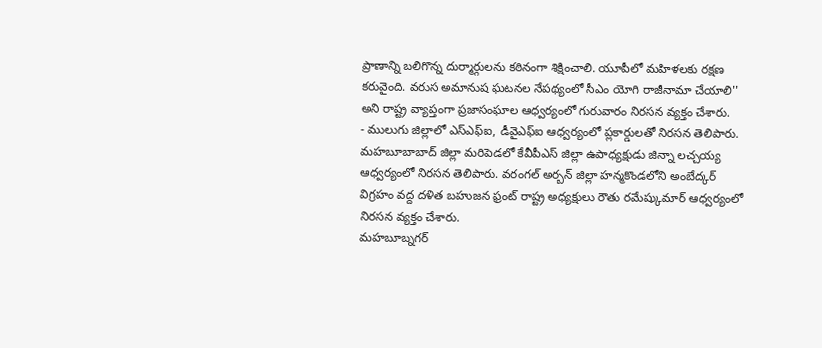ప్రాణాన్ని బలిగొన్న దుర్మార్గులను కఠినంగా శిక్షించాలి. యూపీలో మహిళలకు రక్షణ కరువైంది. వరుస అమానుష ఘటనల నేపథ్యంలో సీఎం యోగి రాజీనామా చేయాలి'' అని రాష్ట్ర వ్యాప్తంగా ప్రజాసంఘాల ఆధ్వర్యంలో గురువారం నిరసన వ్యక్తం చేశారు.
- ములుగు జిల్లాలో ఎస్ఎఫ్ఐ, డీవైఎఫ్ఐ ఆధ్వర్యంలో ప్లకార్డులతో నిరసన తెలిపారు. మహబూబాబాద్ జిల్లా మరిపెడలో కేవీపీఎస్ జిల్లా ఉపాధ్యక్షుడు జిన్నా లచ్చయ్య ఆధ్వర్యంలో నిరసన తెలిపారు. వరంగల్ అర్బన్ జిల్లా హన్మకొండలోని అంబేద్కర్ విగ్రహం వద్ద దళిత బహుజన ఫ్రంట్ రాష్ట్ర అధ్యక్షులు రౌతు రమేష్కుమార్ ఆధ్వర్యంలో నిరసన వ్యక్తం చేశారు.
మహబూబ్నగర్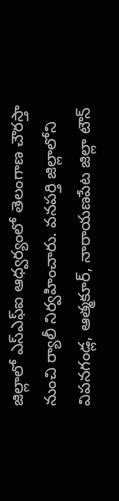జిల్లాలో ఎస్ఎఫ్ఐ ఆధ్వర్యంలో తెలంగాణ చౌరస్తా నుంచి ర్యాలీ నిర్వహించారు. వనపర్తి జిల్లాలోని విపనగండ్ల, ఆత్మకూర్, నారాయణపేట జిల్లా టౌన్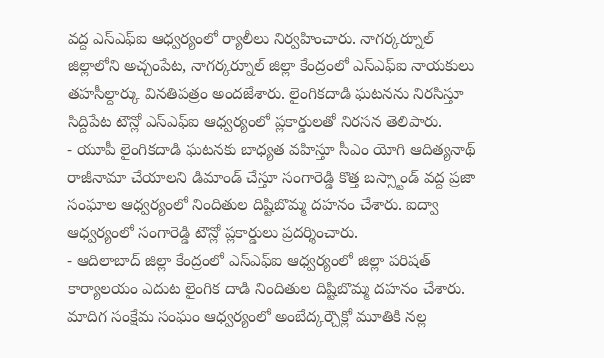వద్ద ఎస్ఎఫ్ఐ ఆధ్వర్యంలో ర్యాలీలు నిర్వహించారు. నాగర్కర్నూల్ జిల్లాలోని అచ్చంపేట, నాగర్కర్నూల్ జిల్లా కేంద్రంలో ఎస్ఎఫ్ఐ నాయకులు తహసీల్దార్కు వినతిపత్రం అందజేశారు. లైంగికదాడి ఘటనను నిరసిస్తూ సిద్దిపేట టౌన్లో ఎస్ఎఫ్ఐ ఆధ్వర్యంలో ప్లకార్డులతో నిరసన తెలిపారు.
- యూపీ లైంగికదాడి ఘటనకు బాధ్యత వహిస్తూ సీఎం యోగి ఆదిత్యనాథ్ రాజీనామా చేయాలని డిమాండ్ చేస్తూ సంగారెడ్డి కొత్త బస్స్టాండ్ వద్ద ప్రజా సంఘాల ఆధ్వర్యంలో నిందితుల దిష్టిబొమ్మ దహనం చేశారు. ఐద్వా ఆధ్వర్యంలో సంగారెడ్డి టౌన్లో ప్లకార్డులు ప్రదర్శించారు.
- ఆదిలాబాద్ జిల్లా కేంద్రంలో ఎస్ఎఫ్ఐ ఆధ్వర్యంలో జిల్లా పరిషత్ కార్యాలయం ఎదుట లైంగిక దాడి నిందితుల దిష్టిబొమ్మ దహనం చేశారు. మాదిగ సంక్షేమ సంఘం ఆధ్వర్యంలో అంబేద్కర్చౌక్లో మూతికి నల్ల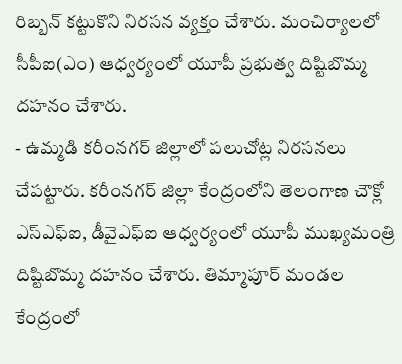రిబ్బన్ కట్టుకొని నిరసన వ్యక్తం చేశారు. మంచిర్యాలలో సీపీఐ(ఎం) ఆధ్వర్యంలో యూపీ ప్రభుత్వ దిష్టిబొమ్మ దహనం చేశారు.
- ఉమ్మడి కరీంనగర్ జిల్లాలో పలుచోట్ల నిరసనలు చేపట్టారు. కరీంనగర్ జిల్లా కేంద్రంలోని తెలంగాణ చౌక్లో ఎస్ఎఫ్ఐ, డీవైఎఫ్ఐ ఆధ్వర్యంలో యూపీ ముఖ్యమంత్రి దిష్టిబొమ్మ దహనం చేశారు. తిమ్మాపూర్ మండల కేంద్రంలో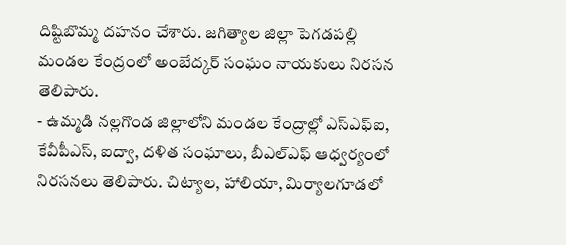దిష్టిబొమ్మ దహనం చేశారు. జగిత్యాల జిల్లా పెగడపల్లి మండల కేంద్రంలో అంబేద్కర్ సంఘం నాయకులు నిరసన తెలిపారు.
- ఉమ్మడి నల్లగొండ జిల్లాలోని మండల కేంద్రాల్లో ఎస్ఎఫ్ఐ, కేవీపీఎస్, ఐద్వా, దళిత సంఘాలు, బీఎల్ఎఫ్ ఆధ్వర్యంలో నిరసనలు తెలిపారు. చిట్యాల, హాలియా, మిర్యాలగూడలో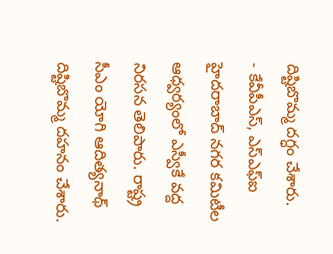దిష్టిబొమ్మ దగ్ధం చేశారు.
- కేవీపీఎస్, ఎస్ఎఫ్ఐ హైదరాబాద్ నగర కమిటీల ఆధ్వర్యంలో ఎస్వీకే వద్ద నిరసన తెలిపారు. రాష్ట్ర సీఎం యోగి ఆదిత్యనాథ్ దిష్టిబొమ్మ దహనం చేశారు.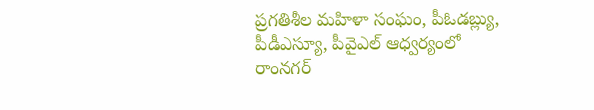ప్రగతిశీల మహిళా సంఘం, పీఓడబ్ల్యు, పీడీఎస్యూ, పీవైఎల్ ఆధ్వర్యంలో రాంనగర్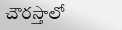చౌరస్తాలో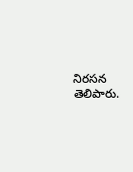నిరసన తెలిపారు.